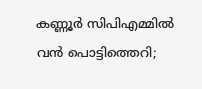കണ്ണൂര്‍ സിപിഎമ്മില്‍ വന്‍ പൊട്ടിത്തെറി;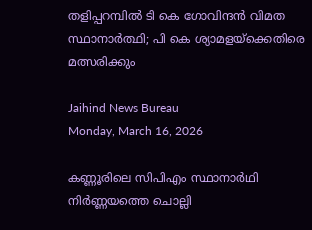തളിപ്പറമ്പില്‍ ടി കെ ഗോവിന്ദന്‍ വിമത സ്ഥാനാര്‍ത്ഥി; പി കെ ശ്യാമളയ്‌ക്കെതിരെ മത്സരിക്കും

Jaihind News Bureau
Monday, March 16, 2026

കണ്ണൂരിലെ സിപിഎം സ്ഥാനാര്‍ഥി നിര്‍ണ്ണയത്തെ ചൊല്ലി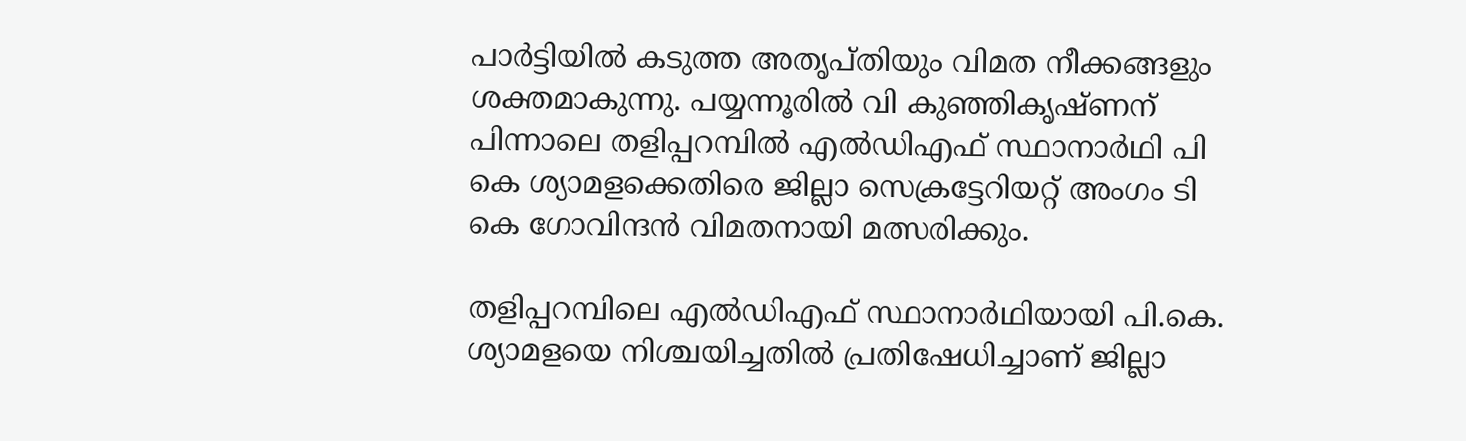പാര്‍ട്ടിയില്‍ കടുത്ത അതൃപ്തിയും വിമത നീക്കങ്ങളും ശക്തമാകുന്നു. പയ്യന്നൂരില്‍ വി കുഞ്ഞികൃഷ്ണന് പിന്നാലെ തളിപ്പറമ്പില്‍ എല്‍ഡിഎഫ് സ്ഥാനാര്‍ഥി പി കെ ശ്യാമളക്കെതിരെ ജില്ലാ സെക്രട്ടേറിയറ്റ് അംഗം ടി കെ ഗോവിന്ദന്‍ വിമതനായി മത്സരിക്കും.

തളിപ്പറമ്പിലെ എല്‍ഡിഎഫ് സ്ഥാനാര്‍ഥിയായി പി.കെ. ശ്യാമളയെ നിശ്ചയിച്ചതില്‍ പ്രതിഷേധിച്ചാണ് ജില്ലാ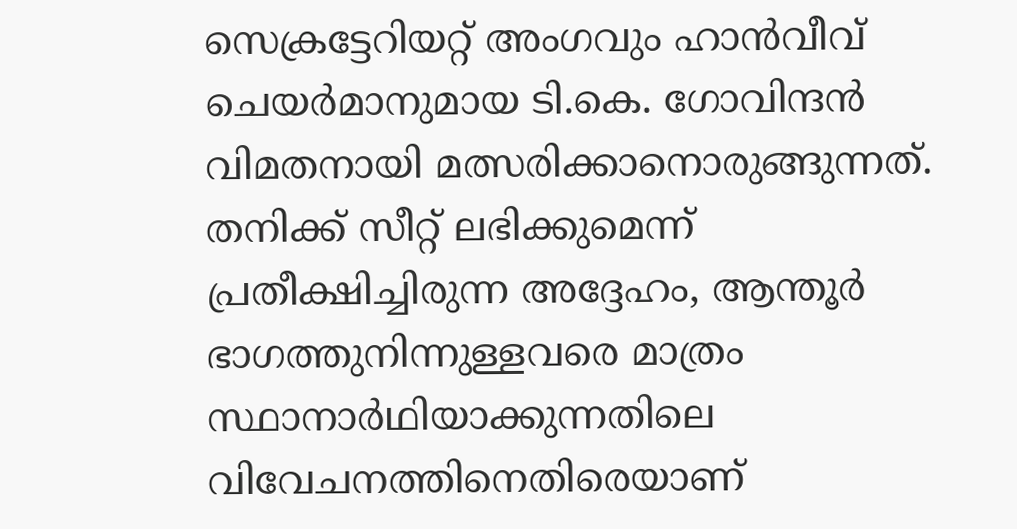സെക്രട്ടേറിയറ്റ് അംഗവും ഹാന്‍വീവ് ചെയര്‍മാനുമായ ടി.കെ. ഗോവിന്ദന്‍ വിമതനായി മത്സരിക്കാനൊരുങ്ങുന്നത്. തനിക്ക് സീറ്റ് ലഭിക്കുമെന്ന് പ്രതീക്ഷിച്ചിരുന്ന അദ്ദേഹം, ആന്തൂര്‍ ഭാഗത്തുനിന്നുള്ളവരെ മാത്രം സ്ഥാനാര്‍ഥിയാക്കുന്നതിലെ വിവേചനത്തിനെതിരെയാണ്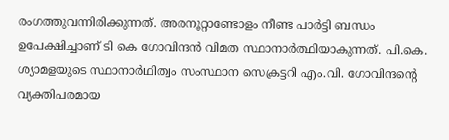രംഗത്തുവന്നിരിക്കുന്നത്. അരനൂറ്റാണ്ടോളം നീണ്ട പാര്‍ട്ടി ബന്ധം ഉപേക്ഷിച്ചാണ് ടി കെ ഗോവിന്ദന്‍ വിമത സ്ഥാനാര്‍ത്ഥിയാകുന്നത്. പി.കെ. ശ്യാമളയുടെ സ്ഥാനാര്‍ഥിത്വം സംസ്ഥാന സെക്രട്ടറി എം.വി. ഗോവിന്ദന്റെ വ്യക്തിപരമായ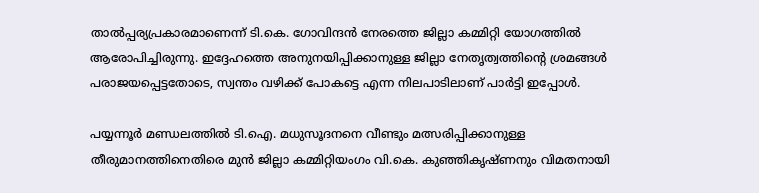താല്‍പ്പര്യപ്രകാരമാണെന്ന് ടി.കെ. ഗോവിന്ദന്‍ നേരത്തെ ജില്ലാ കമ്മിറ്റി യോഗത്തില്‍ ആരോപിച്ചിരുന്നു. ഇദ്ദേഹത്തെ അനുനയിപ്പിക്കാനുള്ള ജില്ലാ നേതൃത്വത്തിന്റെ ശ്രമങ്ങള്‍ പരാജയപ്പെട്ടതോടെ, സ്വന്തം വഴിക്ക് പോകട്ടെ എന്ന നിലപാടിലാണ് പാര്‍ട്ടി ഇപ്പോള്‍.

പയ്യന്നൂര്‍ മണ്ഡലത്തില്‍ ടി.ഐ. മധുസൂദനനെ വീണ്ടും മത്സരിപ്പിക്കാനുള്ള തീരുമാനത്തിനെതിരെ മുന്‍ ജില്ലാ കമ്മിറ്റിയംഗം വി.കെ. കുഞ്ഞികൃഷ്ണനും വിമതനായി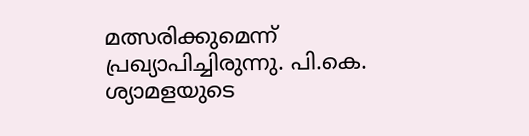മത്സരിക്കുമെന്ന് പ്രഖ്യാപിച്ചിരുന്നു. പി.കെ. ശ്യാമളയുടെ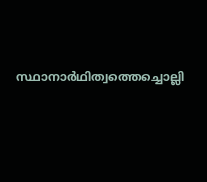സ്ഥാനാര്‍ഥിത്വത്തെച്ചൊല്ലി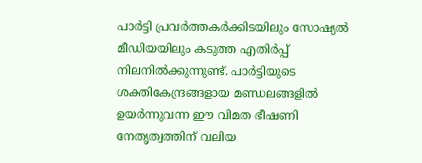പാര്‍ട്ടി പ്രവര്‍ത്തകര്‍ക്കിടയിലും സോഷ്യല്‍ മീഡിയയിലും കടുത്ത എതിര്‍പ്പ് നിലനില്‍ക്കുന്നുണ്ട്. പാര്‍ട്ടിയുടെ ശക്തികേന്ദ്രങ്ങളായ മണ്ഡലങ്ങളില്‍ ഉയര്‍ന്നുവന്ന ഈ വിമത ഭീഷണി നേതൃത്വത്തിന് വലിയ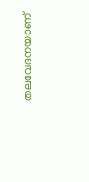തലവേദനയാണ്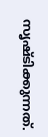സൃഷ്ടിക്കുന്നത്.